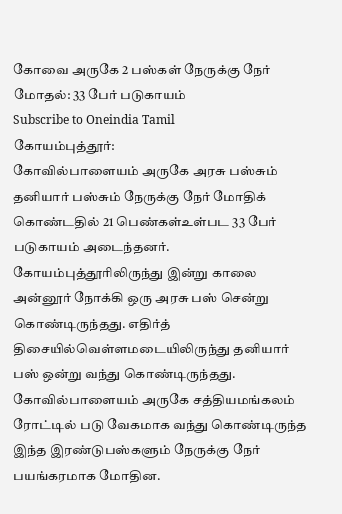கோவை அருகே 2 பஸ்கள் நேருக்கு நேர் மோதல்: 33 பேர் படுகாயம்
Subscribe to Oneindia Tamil
கோயம்புத்தூர்:
கோவில்பாளையம் அருகே அரசு பஸ்சும் தனியார் பஸ்சும் நேருக்கு நேர் மோதிக் கொண்டதில் 21 பெண்கள்உள்பட 33 பேர் படுகாயம் அடைந்தனர்.
கோயம்புத்தூரிலிருந்து இன்று காலை அன்னூர் நோக்கி ஒரு அரசு பஸ் சென்று கொண்டிருந்தது. எதிர்த் திசையில்வெள்ளமடையிலிருந்து தனியார் பஸ் ஒன்று வந்து கொண்டிருந்தது.
கோவில்பாளையம் அருகே சத்தியமங்கலம் ரோட்டில் படு வேகமாக வந்து கொண்டிருந்த இந்த இரண்டுபஸ்களும் நேருக்கு நேர் பயங்கரமாக மோதின.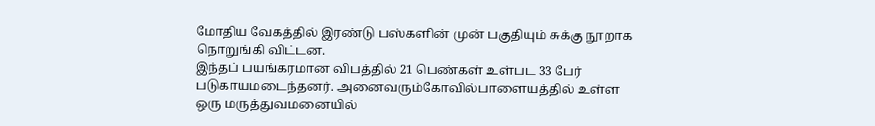மோதிய வேகத்தில் இரண்டு பஸ்களின் முன் பகுதியும் சுக்கு நூறாக நொறுங்கி விட்டன.
இந்தப் பயங்கரமான விபத்தில் 21 பெண்கள் உள்பட 33 பேர் படுகாயமடைந்தனர். அனைவரும்கோவில்பாளையத்தில் உள்ள ஒரு மருத்துவமனையில்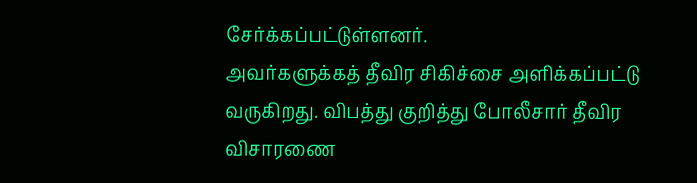சேர்க்கப்பட்டுள்ளனர்.
அவர்களுக்கத் தீவிர சிகிச்சை அளிக்கப்பட்டு வருகிறது. விபத்து குறித்து போலீசார் தீவிர விசாரணை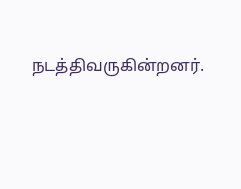நடத்திவருகின்றனர்.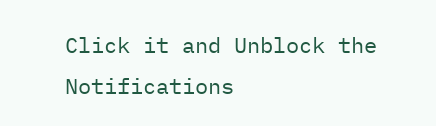Click it and Unblock the Notifications